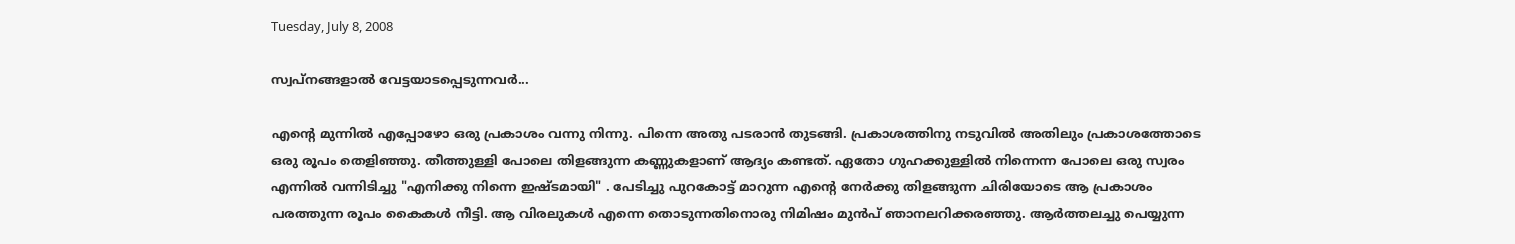Tuesday, July 8, 2008

സ്വപ്നങ്ങളാല്‍ വേട്ടയാടപ്പെടുന്നവര്‍...

എന്‍റെ മുന്നില്‍ എപ്പോഴോ ഒരു പ്രകാശം വന്നു നിന്നു. പിന്നെ അതു പടരാന്‍ തുടങ്ങി. പ്രകാശത്തിനു നടുവില്‍ അതിലും പ്രകാശത്തോടെ ഒരു രൂപം തെളിഞ്ഞു. തീത്തുള്ളി പോലെ തിളങ്ങുന്ന കണ്ണുകളാണ് ആദ്യം കണ്ടത്. ഏതോ ഗുഹക്കുള്ളില്‍ നിന്നെന്ന പോലെ ഒരു സ്വരം എന്നില്‍ വന്നിടിച്ചു "എനിക്കു നിന്നെ ഇഷ്ടമായി" . പേടിച്ചു പുറകോട്ട്‌ മാറുന്ന എന്‍റെ നേര്‍ക്കു തിളങ്ങുന്ന ചിരിയോടെ ആ പ്രകാശം പരത്തുന്ന രൂപം കൈകള്‍ നീട്ടി. ആ വിരലുകള്‍ എന്നെ തൊടുന്നതിനൊരു നിമിഷം മുന്‍പ് ഞാനലറിക്കരഞ്ഞു. ആര്‍ത്തലച്ചു പെയ്യുന്ന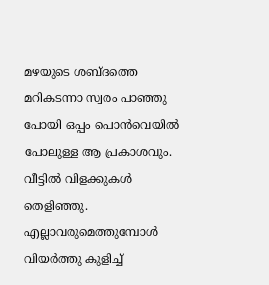മഴയുടെ ശബ്ദത്തെ മറികടന്നാ സ്വരം പാഞ്ഞു പോയി ഒപ്പം പൊന്‍വെയില്‍ പോലുള്ള ആ പ്രകാശവും. വീട്ടില്‍ വിളക്കുകള്‍ തെളിഞ്ഞു. എല്ലാവരുമെത്തുമ്പോള്‍ വിയര്‍ത്തു കുളിച്ച്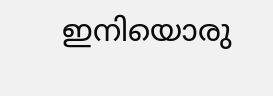ഇനിയൊരു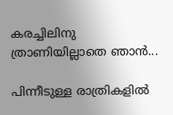കരച്ചിലിനു ത്രാണിയില്ലാതെ ഞാന്‍...

പിന്നീടുള്ള രാത്രികളില്‍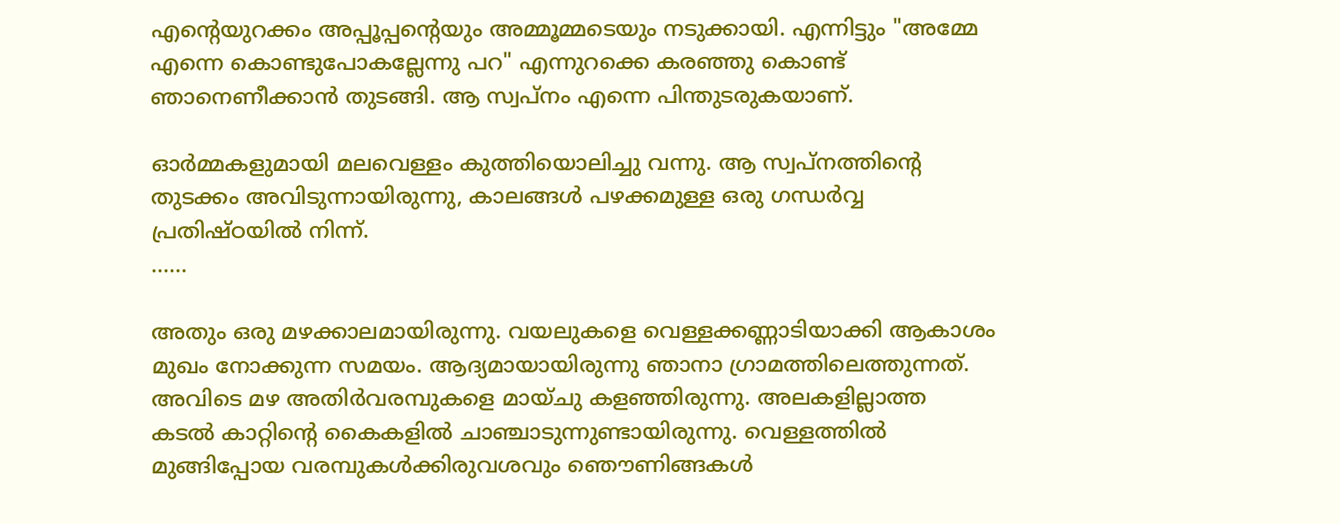എന്‍റെയുറക്കം അപ്പൂപ്പന്‍റെയും അമ്മൂമ്മടെയും നടുക്കായി. എന്നിട്ടും "അമ്മേ എന്നെ കൊണ്ടുപോകല്ലേന്നു പറ" എന്നുറക്കെ കരഞ്ഞു കൊണ്ട്‌ ഞാനെണീക്കാന്‍ തുടങ്ങി. ആ സ്വപ്നം എന്നെ പിന്തുടരുകയാണ്.

ഓര്‍മ്മകളുമായി മലവെള്ളം കുത്തിയൊലിച്ചു വന്നു. ആ സ്വപ്നത്തിന്‍റെ തുടക്കം അവിടുന്നായിരുന്നു, കാലങ്ങള്‍ പഴക്കമുള്ള ഒരു ഗന്ധര്‍വ്വ പ്രതിഷ്ഠയില്‍ നിന്ന്‌.
......

അതും ഒരു മഴക്കാലമായിരുന്നു. വയലുകളെ വെള്ളക്കണ്ണാടിയാക്കി ആകാശം മുഖം നോക്കുന്ന സമയം. ആദ്യമായായിരുന്നു ഞാനാ ഗ്രാമത്തിലെത്തുന്നത്‌. അവിടെ മഴ അതിര്‍വരമ്പുകളെ മായ്ചു കളഞ്ഞിരുന്നു. അലകളില്ലാത്ത കടല്‍ കാറ്റിന്‍റെ കൈകളില്‍ ചാഞ്ചാടുന്നുണ്ടായിരുന്നു. വെള്ളത്തില്‍ മുങ്ങിപ്പോയ വരമ്പുകള്‍ക്കിരുവശവും ഞൌണിങ്ങകള്‍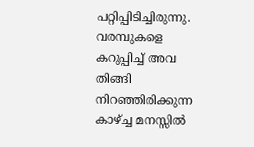പറ്റിപ്പിടിച്ചിരുന്നു. വരമ്പുകളെ കറുപ്പിച്ച്‌ അവ തിങ്ങി നിറഞ്ഞിരിക്കുന്ന കാഴ്ച്ച മനസ്സില്‍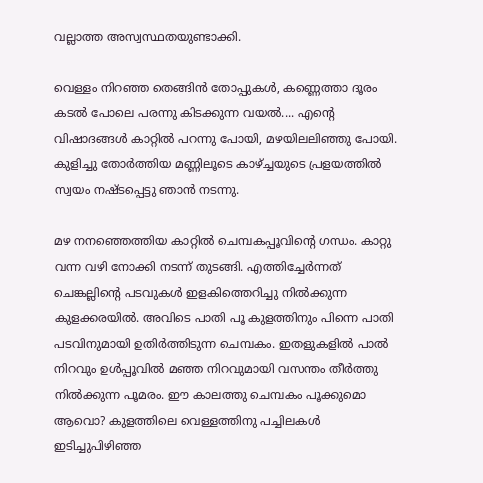വല്ലാത്ത അസ്വസ്ഥതയുണ്ടാക്കി.

വെള്ളം നിറഞ്ഞ തെങ്ങിന്‍ തോപ്പുകള്‍, കണ്ണെത്താ ദൂരം കടല്‍ പോലെ പരന്നു കിടക്കുന്ന വയല്‍.... എന്‍റെ വിഷാദങ്ങള്‍ കാറ്റില്‍ പറന്നു പോയി, മഴയിലലിഞ്ഞു പോയി. കുളിച്ചു തോര്‍ത്തിയ മണ്ണിലൂടെ കാഴ്ച്ചയുടെ പ്രളയത്തില്‍ സ്വയം നഷ്ടപ്പെട്ടു ഞാന്‍ നടന്നു.

മഴ നനഞ്ഞെത്തിയ കാറ്റില്‍ ചെമ്പകപ്പൂവിന്‍റെ ഗന്ധം. കാറ്റു വന്ന വഴി നോക്കി നടന്ന് തുടങ്ങി. എത്തിച്ചേര്‍ന്നത് ചെങ്കല്ലിന്‍റെ പടവുകള്‍ ഇളകിത്തെറിച്ചു നില്‍ക്കുന്ന കുളക്കരയില്‍. അവിടെ പാതി പൂ കുളത്തിനും പിന്നെ പാതി പടവിനുമായി ഉതിര്‍ത്തിടുന്ന ചെമ്പകം. ഇതളുകളില്‍ പാല്‍ നിറവും ഉള്‍പ്പൂവില്‍ മഞ്ഞ നിറവുമായി വസന്തം തീര്‍ത്തു നില്‍ക്കുന്ന പൂമരം. ഈ കാലത്തു ചെമ്പകം പൂക്കുമൊ ആവൊ? കുളത്തിലെ വെള്ളത്തിനു പച്ചിലകള്‍ ഇടിച്ചുപിഴിഞ്ഞ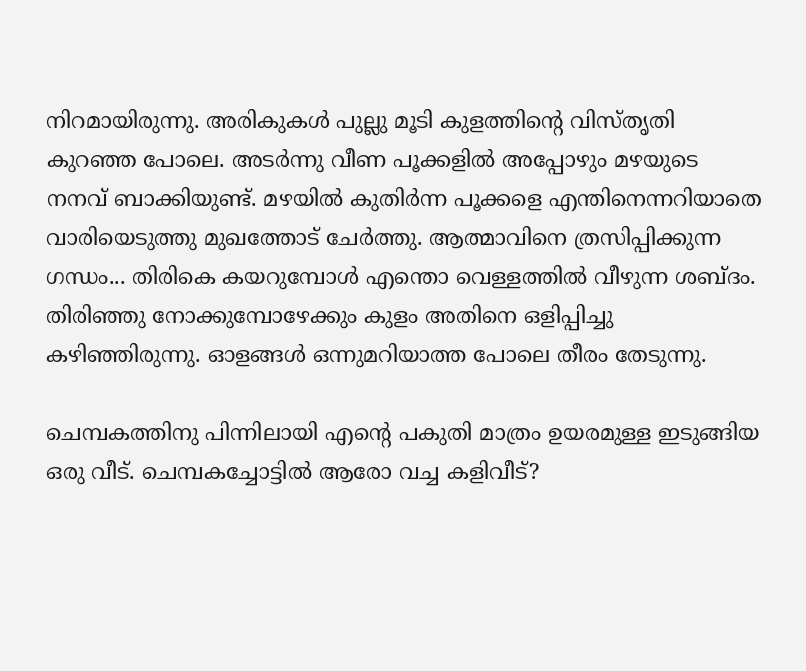നിറമായിരുന്നു. അരികുകള്‍ പുല്ലു മൂടി കുളത്തിന്‍റെ വിസ്തൃതി കുറഞ്ഞ പോലെ. അടര്‍ന്നു വീണ പൂക്കളില്‍ അപ്പോഴും മഴയുടെ നനവ് ബാക്കിയുണ്ട്. മഴയില്‍ കുതിര്‍ന്ന പൂക്കളെ എന്തിനെന്നറിയാതെ വാരിയെടുത്തു മുഖത്തോട് ചേര്‍ത്തു. ആത്മാവിനെ ത്രസിപ്പിക്കുന്ന ഗന്ധം... തിരികെ കയറുമ്പോള്‍ എന്തൊ വെള്ളത്തില്‍ വീഴുന്ന ശബ്ദം. തിരിഞ്ഞു നോക്കുമ്പോഴേക്കും കുളം അതിനെ ഒളിപ്പിച്ചു കഴിഞ്ഞിരുന്നു. ഓളങ്ങള്‍ ഒന്നുമറിയാത്ത പോലെ തീരം തേടുന്നു.

ചെമ്പകത്തിനു പിന്നിലായി എന്‍റെ പകുതി മാത്രം ഉയരമുള്ള ഇടുങ്ങിയ ഒരു വീട്. ചെമ്പകച്ചോട്ടില്‍ ആരോ വച്ച കളിവീട്?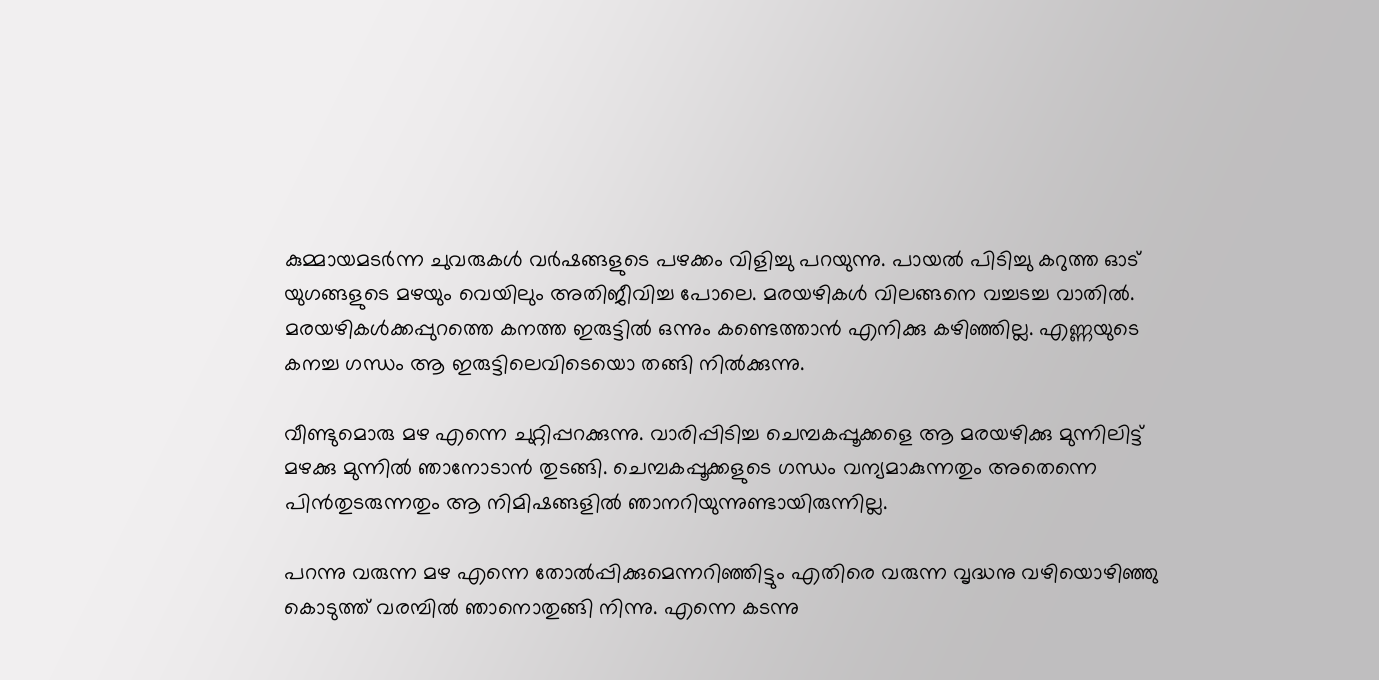കുമ്മായമടര്‍ന്ന ചുവരുകള്‍ വര്‍ഷങ്ങളുടെ പഴക്കം വിളിച്ചു പറയുന്നു. പായല്‍ പിടിച്ചു കറുത്ത ഓട്‌ യുഗങ്ങളുടെ മഴയും വെയിലും അതിജീവിച്ച പോലെ. മരയഴികള്‍ വിലങ്ങനെ വച്ചടച്ച വാതില്‍. മരയഴികള്‍ക്കപ്പുറത്തെ കനത്ത ഇരുട്ടില്‍ ഒന്നും കണ്ടെത്താന്‍ എനിക്കു കഴിഞ്ഞില്ല. എണ്ണയുടെ കനച്ച ഗന്ധം ആ ഇരുട്ടിലെവിടെയൊ തങ്ങി നില്‍ക്കുന്നു.

വീണ്ടുമൊരു മഴ എന്നെ ചുറ്റിപ്പറക്കുന്നു. വാരിപ്പിടിച്ച ചെമ്പകപ്പൂക്കളെ ആ മരയഴിക്കു മുന്നിലിട്ട്‌ മഴക്കു മുന്നില്‍ ഞാനോടാന്‍ തുടങ്ങി. ചെമ്പകപ്പൂക്കളുടെ ഗന്ധം വന്യമാകുന്നതും അതെന്നെ പിന്‍തുടരുന്നതും ആ നിമിഷങ്ങളില്‍ ഞാനറിയുന്നുണ്ടായിരുന്നില്ല.

പറന്നു വരുന്ന മഴ എന്നെ തോല്‍പ്പിക്കുമെന്നറിഞ്ഞിട്ടും എതിരെ വരുന്ന വൃദ്ധനു വഴിയൊഴിഞ്ഞു കൊടുത്ത്‌ വരമ്പില്‍ ഞാനൊതുങ്ങി നിന്നു. എന്നെ കടന്നു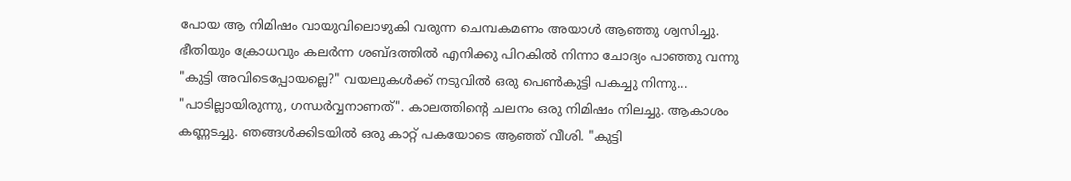പോയ ആ നിമിഷം വായുവിലൊഴുകി വരുന്ന ചെമ്പകമണം അയാള്‍ ആഞ്ഞു ശ്വസിച്ചു. ഭീതിയും ക്രോധവും കലര്‍ന്ന ശബ്ദത്തില്‍ എനിക്കു പിറകില്‍ നിന്നാ ചോദ്യം പാഞ്ഞു വന്നു "കുട്ടി അവിടെപ്പോയല്ലെ?" വയലുകള്‍ക്ക്‌ നടുവില്‍ ഒരു പെണ്‍കുട്ടി പകച്ചു നിന്നു... "പാടില്ലായിരുന്നു, ഗന്ധര്‍വ്വനാണത്‌". കാലത്തിന്‍റെ ചലനം ഒരു നിമിഷം നിലച്ചു. ആകാശം കണ്ണടച്ചു. ഞങ്ങള്‍ക്കിടയില്‍ ഒരു കാറ്റ്‌ പകയോടെ ആഞ്ഞ്‌ വീശി. "കുട്ടി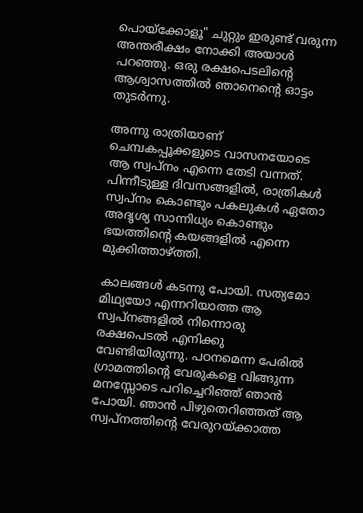പൊയ്ക്കോളൂ" ചുറ്റും ഇരുണ്ട്‌ വരുന്ന അന്തരീക്ഷം നോക്കി അയാള്‍ പറഞ്ഞു. ഒരു രക്ഷപെടലിന്‍റെ ആശ്വാസത്തില്‍ ഞാനെന്‍റെ ഓട്ടം തുടര്‍ന്നു.

അന്നു രാത്രിയാണ്‌ ചെമ്പകപ്പൂക്കളുടെ വാസനയോടെ ആ സ്വപ്നം എന്നെ തേടി വന്നത്‌. പിന്നീടുള്ള ദിവസങ്ങളില്‍, രാത്രികള്‍ സ്വപ്നം കൊണ്ടും പകലുകള്‍ ഏതോ അദൃശ്യ സാന്നിധ്യം കൊണ്ടും ഭയത്തിന്‍റെ കയങ്ങളില്‍ എന്നെ മുക്കിത്താഴ്ത്തി.

കാലങ്ങള്‍ കടന്നു പോയി. സത്യമോ മിഥ്യയോ എന്നറിയാത്ത ആ സ്വപ്നങ്ങളില്‍ നിന്നൊരു രക്ഷപെടല്‍ എനിക്കു വേണ്ടിയിരുന്നു. പഠനമെന്ന പേരില്‍ ഗ്രാമത്തിന്‍റെ വേരുകളെ വിങ്ങുന്ന മനസ്സോടെ പറിച്ചെറിഞ്ഞ്‌ ഞാന്‍ പോയി. ഞാന്‍ പിഴുതെറിഞ്ഞത്‌ ആ സ്വപ്നത്തിന്‍റെ വേരുറയ്ക്കാത്ത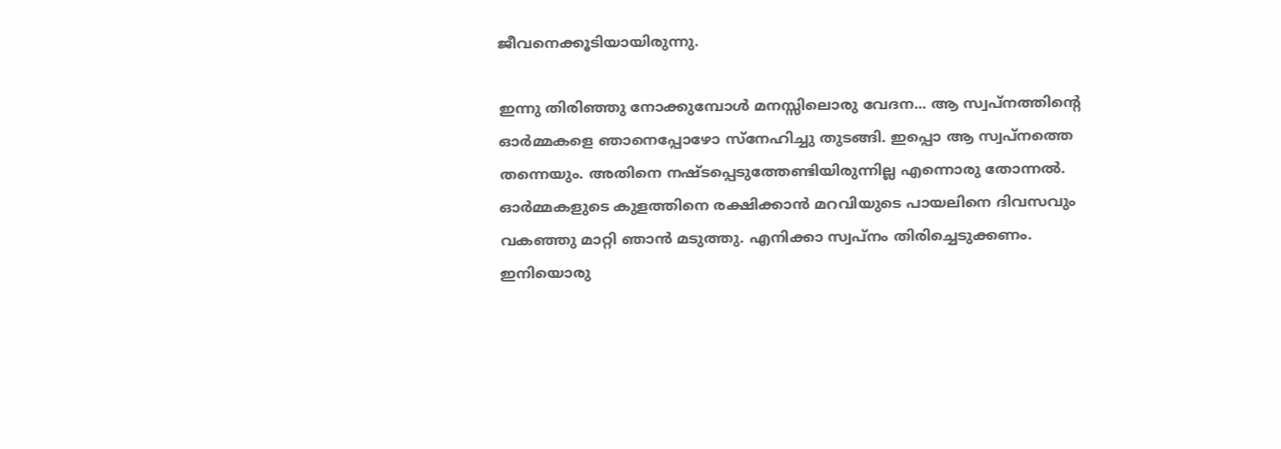ജീവനെക്കൂടിയായിരുന്നു.

ഇന്നു തിരിഞ്ഞു നോക്കുമ്പോള്‍ മനസ്സിലൊരു വേദന... ആ സ്വപ്നത്തിന്‍റെ ഓര്‍മ്മകളെ ഞാനെപ്പോഴോ സ്നേഹിച്ചു തുടങ്ങി. ഇപ്പൊ ആ സ്വപ്നത്തെ തന്നെയും. അതിനെ നഷ്ടപ്പെടുത്തേണ്ടിയിരുന്നില്ല എന്നൊരു തോന്നല്‍. ഓര്‍മ്മകളുടെ കുളത്തിനെ രക്ഷിക്കാന്‍ മറവിയുടെ പായലിനെ ദിവസവും വകഞ്ഞു മാറ്റി ഞാന്‍ മടുത്തു. എനിക്കാ സ്വപ്നം തിരിച്ചെടുക്കണം. ഇനിയൊരു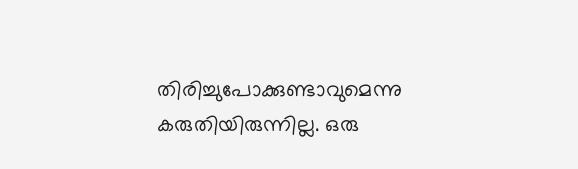തിരിച്ചുപോക്കുണ്ടാവുമെന്നു കരുതിയിരുന്നില്ല. ഒരു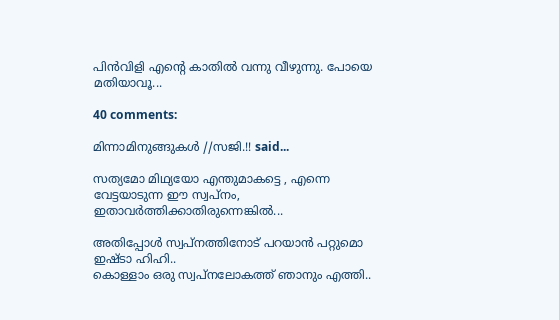പിന്‍വിളി എന്‍റെ കാതില്‍ വന്നു വീഴുന്നു. പോയെ മതിയാവൂ...

40 comments:

മിന്നാമിനുങ്ങുകള്‍ //സജി.!! said...

സത്യമോ മിഥ്യയോ എന്തുമാകട്ടെ , എന്നെ വേട്ടയാടുന്ന ഈ സ്വപ്നം, ഇതാവര്‍ത്തിക്കാതിരുന്നെങ്കില്‍...

അതിപ്പോള്‍ സ്വപ്നത്തിനോട് പറയാന്‍ പറ്റുമൊ ഇഷ്ടാ ഹിഹി..
കൊള്ളാം ഒരു സ്വപ്നലോകത്ത് ഞാനും എത്തി..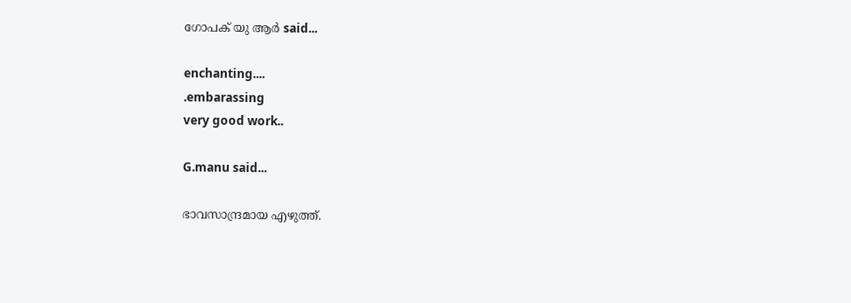ഗോപക്‌ യു ആര്‍ said...

enchanting....
.embarassing
very good work..

G.manu said...

ഭാവസാന്ദ്രമായ എഴുത്ത്.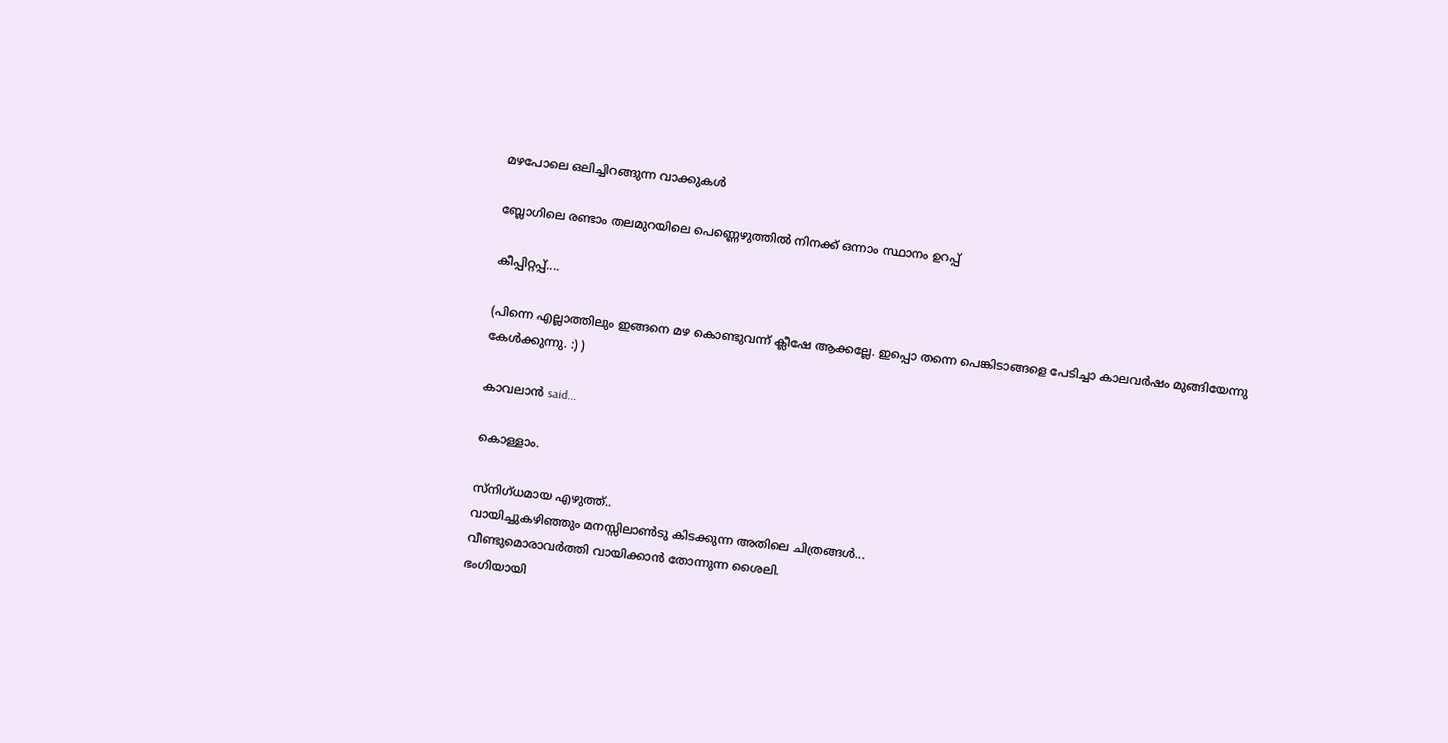മഴപോലെ ഒലിച്ചിറങ്ങുന്ന വാക്കുകള്‍

ബ്ലോഗിലെ രണ്ടാം തലമുറയിലെ പെണ്ണെഴുത്തില്‍ നിനക്ക് ഒന്നാം സ്ഥാനം ഉറപ്പ്

കീപ്പിറ്റപ്പ്....

(പിന്നെ എല്ലാത്തിലും ഇങ്ങനെ മഴ കൊണ്ടുവന്ന് ക്ലീഷേ ആക്കല്ലേ. ഇപ്പൊ തന്നെ പെങ്കിടാങ്ങളെ പേടിച്ചാ കാലവര്‍ഷം മുങ്ങിയേന്നു കേള്‍ക്കുന്നു. :) )

കാവലാന്‍ said...

കൊള്ളാം.

സ്നിഗ്ധമായ എഴുത്ത്..
വായിച്ചുകഴിഞ്ഞും മനസ്സിലാണ്‍ടു കിടക്കുന്ന അതിലെ ചിത്രങ്ങള്‍...
വീണ്ടുമൊരാവര്‍ത്തി വായിക്കാന്‍ തോന്നുന്ന ശൈലി.
ഭംഗിയായി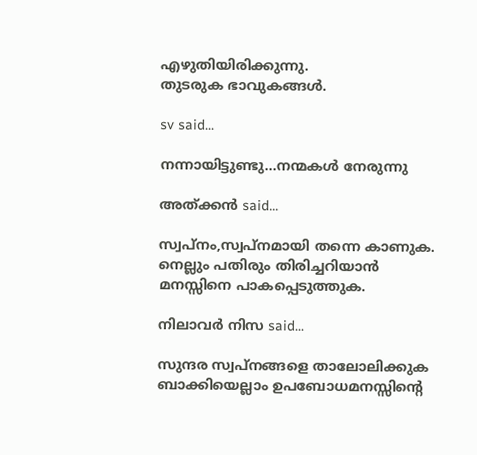എഴുതിയിരിക്കുന്നു.
തുടരുക ഭാവുകങ്ങള്‍.

sv said...

നന്നായിട്ടുണ്ടു...നന്മകള്‍ നേരുന്നു

അത്ക്കന്‍ said...

സ്വപ്നം,സ്വപ്നമായി തന്നെ കാണുക.
നെല്ലും പതിരും തിരിച്ചറിയാന്‍ മനസ്സിനെ പാകപ്പെടുത്തുക.

നിലാവര്‍ നിസ said...

സുന്ദര സ്വപ്നങ്ങളെ താലോലിക്കുക
ബാക്കിയെല്ലാം ഉപബോധമനസ്സിന്റെ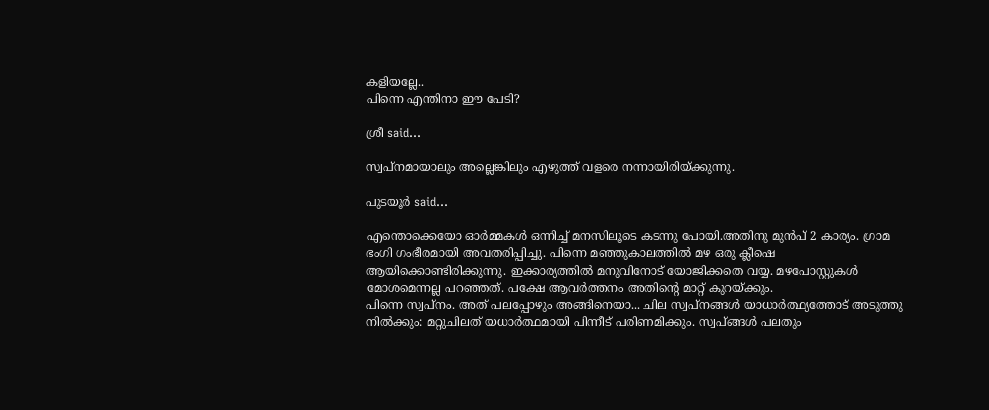കളിയല്ലേ..
പിന്നെ എന്തിനാ ഈ പേടി?

ശ്രീ said...

സ്വപ്നമായാലും അല്ലെങ്കിലും എഴുത്ത് വളരെ നന്നായിരിയ്ക്കുന്നു.

പുടയൂര്‍ said...

എന്തൊക്കെയോ ഓര്‍മ്മകള്‍ ഒന്നിച്ച് മനസിലൂടെ കടന്നു പോയി.അതിനു മുന്‍പ് 2 കാര്യം. ഗ്രാമ ഭംഗി ഗംഭീരമായി അവതരിപ്പിച്ചു. പിന്നെ മഞ്ഞുകാലത്തില്‍ മഴ ഒരു ക്ലീഷെ ആയിക്കൊണ്ടിരിക്കുന്നു. ഇക്കാര്യത്തില്‍ മനുവിനോട് യോജിക്കതെ വയ്യ. മഴപോസ്റ്റുകള്‍ മോശമെന്നല്ല പറഞ്ഞത്. പക്ഷേ ആവര്‍ത്തനം അതിന്റെ മാറ്റ് കുറയ്ക്കും.
പിന്നെ സ്വപ്നം. അത് പലപ്പോഴും അങ്ങിനെയാ... ചില സ്വപ്നങ്ങള്‍ യാധാര്‍ത്ഥ്യത്തോട് അടുത്തു നില്‍ക്കും: മറ്റുചിലത് യധാര്‍ത്ഥമായി പിന്നീട് പരിണമിക്കും. സ്വപ്ങ്ങള്‍ പലതും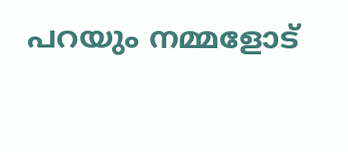പറയും നമ്മളോട്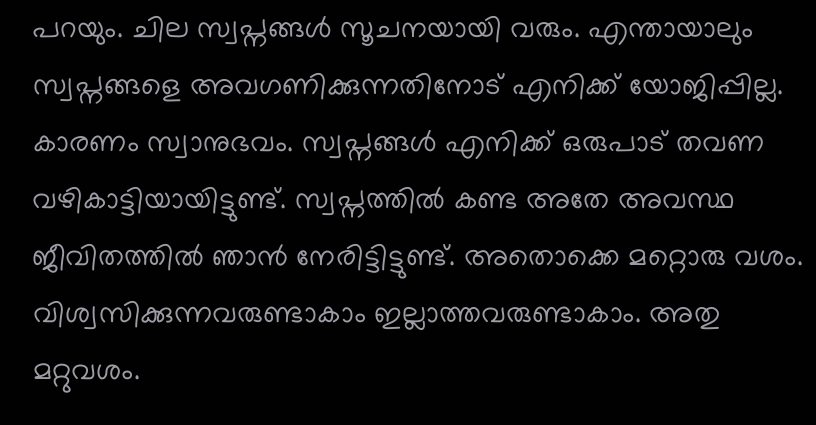പറയും. ചില സ്വപ്നങ്ങള്‍ സൂചനയായി വരും. എന്തായാലും സ്വപ്നങ്ങളെ അവഗണിക്കുന്നതിനോട് എനിക്ക് യോജിപ്പില്ല. കാരണം സ്വാനുഭവം. സ്വപ്നങ്ങള്‍ എനിക്ക് ഒരുപാട് തവണ വഴികാട്ടിയായിട്ടുണ്ട്. സ്വപ്നത്തില്‍ കണ്ട അതേ അവസ്ഥ ജീവിതത്തില്‍ ഞാന്‍ നേരിട്ടിട്ടുണ്ട്. അതൊക്കെ മറ്റൊരു വശം. വിശ്വസിക്കുന്നവരുണ്ടാകാം ഇല്ലാത്തവരുണ്ടാകാം. അതു മറ്റുവശം.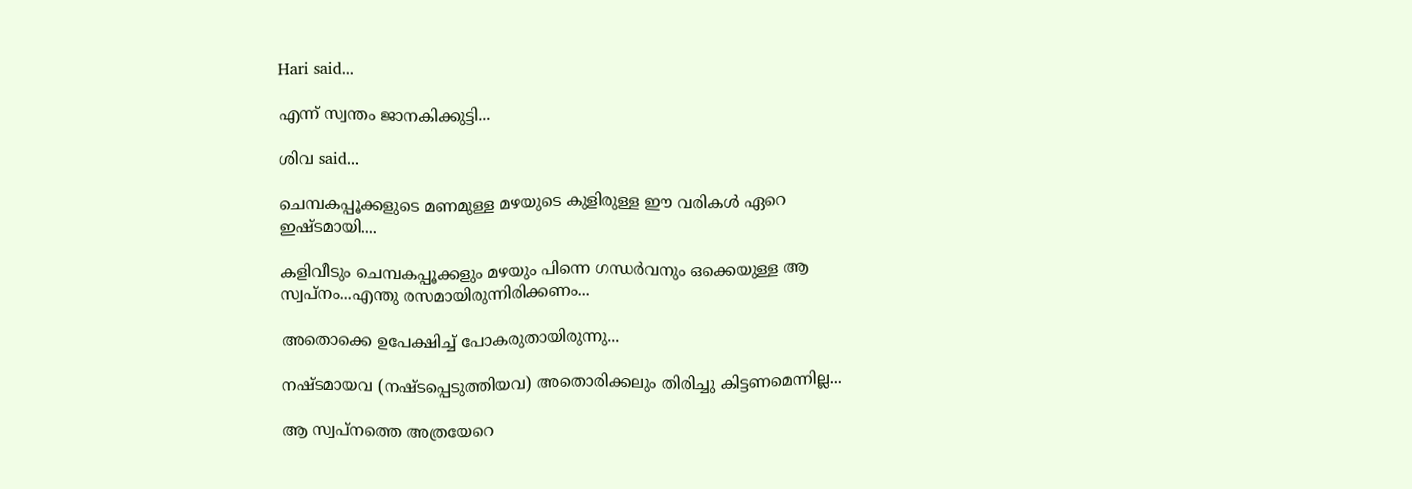Hari said...

എന്ന് സ്വന്തം ജാനകിക്കുട്ടി...

ശിവ said...

ചെമ്പകപ്പൂക്കളുടെ മണമുള്ള മഴയുടെ കുളിരുള്ള ഈ വരികള്‍ ഏറെ ഇഷ്ടമായി....

കളിവീടും ചെമ്പകപ്പൂക്കളും മഴയും പിന്നെ ഗന്ധര്‍‌വനും ഒക്കെയുള്ള ആ സ്വപ്നം...എന്തു രസമായിരുന്നിരിക്കണം...

അതൊക്കെ ഉപേക്ഷിച്ച് പോകരുതായിരുന്നു...

നഷ്ടമായവ (നഷ്ടപ്പെടുത്തിയവ) അതൊരിക്കലും തിരിച്ചു കിട്ടണമെന്നില്ല...

ആ സ്വപ്നത്തെ അത്രയേറെ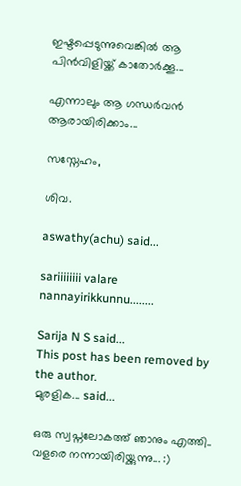ഇഷ്ടപ്പെടുന്നുവെങ്കില്‍ ആ പിന്‍‌വിളിയ്ക്ക് കാതോര്‍ക്കൂ...

എന്നാലും ആ ഗന്ധര്‍‌വന്‍ ആരായിരിക്കാം...

സസ്നേഹം,

ശിവ.

aswathy(achu) said...

sariiiiiiii valare nannayirikkunnu........

Sarija N S said...
This post has been removed by the author.
മുരളിക... said...

ഒരു സ്വപ്നലോകത്ത് ഞാനും എത്തി..
വളരെ നന്നായിരിയ്ക്കുന്നു... :)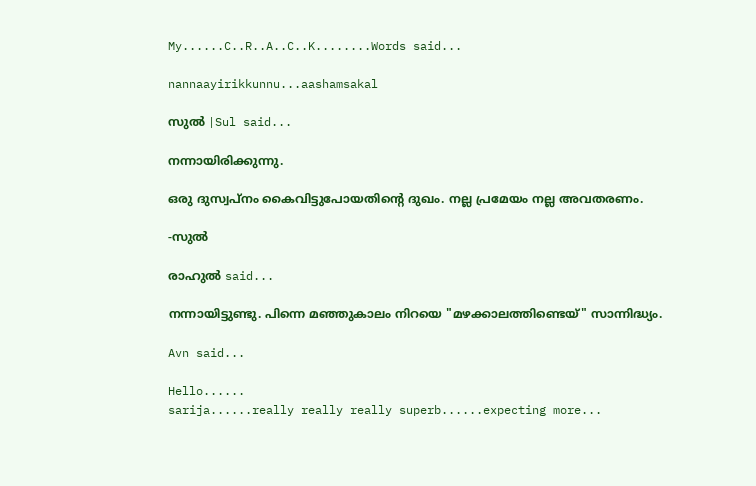My......C..R..A..C..K........Words said...

nannaayirikkunnu...aashamsakal

സുല്‍ |Sul said...

നന്നായിരിക്കുന്നു.

ഒരു ദുസ്വപ്നം കൈവിട്ടുപോയതിന്റെ ദുഖം. നല്ല പ്രമേയം നല്ല അവതരണം.

-സുല്‍

രാഹുല്‍ said...

നന്നായിട്ടുണ്ടു. പിന്നെ മഞ്ഞുകാലം നിറയെ "മഴക്കാലത്തിണ്ടെയ്" സാന്നിദ്ധ്യം.

Avn said...

Hello......
sarija......really really really superb......expecting more...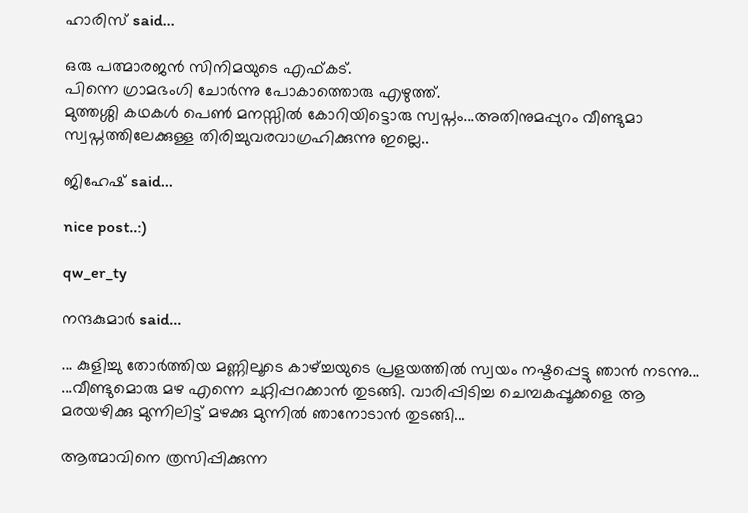ഹാരിസ്‌ said...

ഒരു പത്മാരജന്‍ സിനിമയുടെ എഫ്കട്.
പിന്നെ ഗ്രാമഭംഗി ചോര്‍ന്നു പോകാത്തൊരു എഴുത്ത്.
മുത്തശ്ശി കഥകള്‍ പെണ്‍ മനസ്സില്‍ കോറിയിട്ടൊരു സ്വപ്നം...അതിനുമപ്പുറം വീണ്ടുമാ സ്വപ്നത്തിലേക്കുള്ള തിരിച്ചുവരവാഗ്രഹിക്കുന്നു ഇല്ലെ..

ജിഹേഷ് said...

nice post..:)

qw_er_ty

നന്ദകുമാര്‍ said...

... കുളിച്ചു തോര്‍ത്തിയ മണ്ണിലൂടെ കാഴ്ച്ചയുടെ പ്രളയത്തില്‍ സ്വയം നഷ്ടപ്പെട്ടു ഞാന്‍ നടന്നു...
...വീണ്ടുമൊരു മഴ എന്നെ ചുറ്റിപ്പറക്കാന്‍ തുടങ്ങി. വാരിപ്പിടിച്ച ചെമ്പകപ്പൂക്കളെ ആ മരയഴിക്കു മുന്നിലിട്ട്‌ മഴക്കു മുന്നില്‍ ഞാനോടാന്‍ തുടങ്ങി...

ആത്മാവിനെ ത്രസിപ്പിക്കുന്ന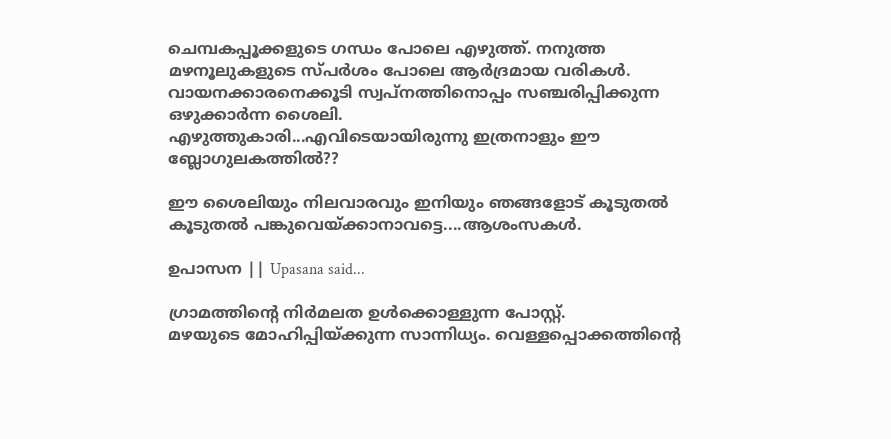ചെമ്പകപ്പൂക്കളുടെ ഗന്ധം പോലെ എഴുത്ത്. നനുത്ത മഴനൂലുകളുടെ സ്പര്‍ശം പോലെ ആര്‍ദ്രമായ വരികള്‍. വായനക്കാരനെക്കൂടി സ്വപ്നത്തിനൊപ്പം സഞ്ചരിപ്പിക്കുന്ന ഒഴുക്കാര്‍ന്ന ശൈലി.
എഴുത്തുകാരി...എവിടെയായിരുന്നു ഇത്രനാളും ഈ ബ്ലോഗുലകത്തില്‍??

ഈ ശൈലിയും നിലവാരവും ഇനിയും ഞങ്ങളോട് കൂടുതല്‍ കൂടുതല്‍ പങ്കുവെയ്ക്കാനാവട്ടെ....ആശംസകള്‍.

ഉപാസന || Upasana said...

ഗ്രാമത്തിന്റെ നിര്‍മലത ഉള്‍ക്കൊള്ളുന്ന പോസ്റ്റ്.
മഴയുടെ മോഹിപ്പിയ്ക്കുന്ന സാന്നിധ്യം. വെള്ളപ്പൊക്കത്തിന്റെ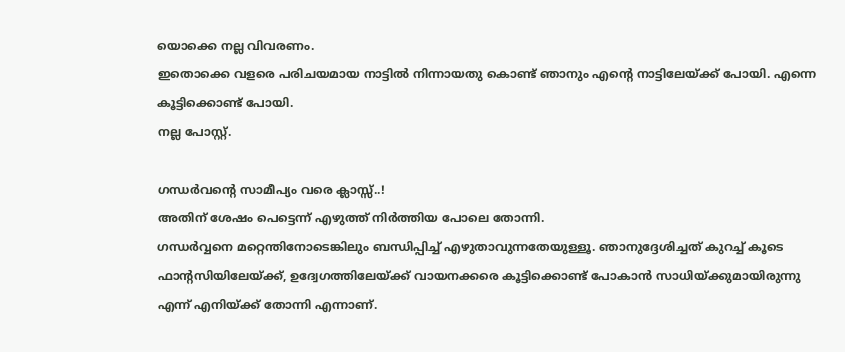യൊക്കെ നല്ല വിവരണം.
ഇതൊക്കെ വളരെ പരിചയമായ നാട്ടില്‍ നിന്നായതു കൊണ്ട് ഞാനും എന്റെ നാട്ടിലേയ്ക്ക് പോയി. എന്നെ കൂട്ടിക്കൊണ്ട് പോയി.
നല്ല പോസ്റ്റ്.

ഗന്ധര്‍വന്റെ സാമീപ്യം വരെ ക്ലാസ്സ്..!
അതിന് ശേഷം പെട്ടെന്ന് എഴുത്ത് നിര്‍ത്തിയ പോലെ തോന്നി.
ഗന്ധര്‍വ്വനെ മറ്റെന്തിനോടെങ്കിലും ബന്ധിപ്പിച്ച് എഴുതാവുന്നതേയുള്ളൂ. ഞാനുദ്ദേശിച്ചത് കുറച്ച് കൂടെ ഫാന്റസിയിലേയ്ക്ക്, ഉദ്വേഗത്തിലേയ്ക്ക് വായനക്കരെ കൂട്ടിക്കൊണ്ട് പോകാന്‍ സാധിയ്ക്കുമായിരുന്നു എന്ന് എനിയ്ക്ക് തോന്നി എന്നാണ്.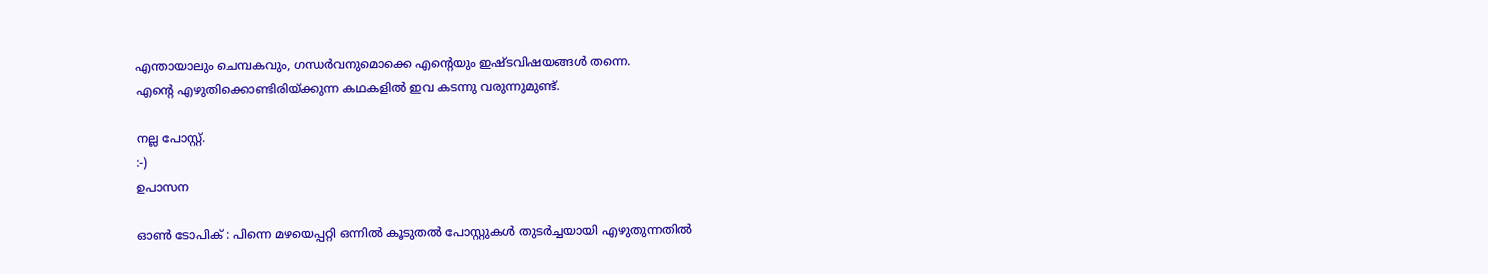എന്തായാലും ചെമ്പകവും, ഗന്ധര്‍വനുമൊക്കെ എന്റെയും ഇഷ്ടവിഷയങ്ങള്‍ തന്നെ.
എന്റെ എഴുതിക്കൊണ്ടിരിയ്ക്കുന്ന കഥകളില്‍ ഇവ കടന്നു വരുന്നുമുണ്ട്.

നല്ല പോസ്റ്റ്.
:-)
ഉപാസന

ഓണ്‍ ടോപിക് : പിന്നെ മഴയെപ്പറ്റി ഒന്നില്‍ കൂടുതല്‍ പോസ്റ്റുകള്‍ തുടര്‍ച്ചയായി എഴുതുന്നതില്‍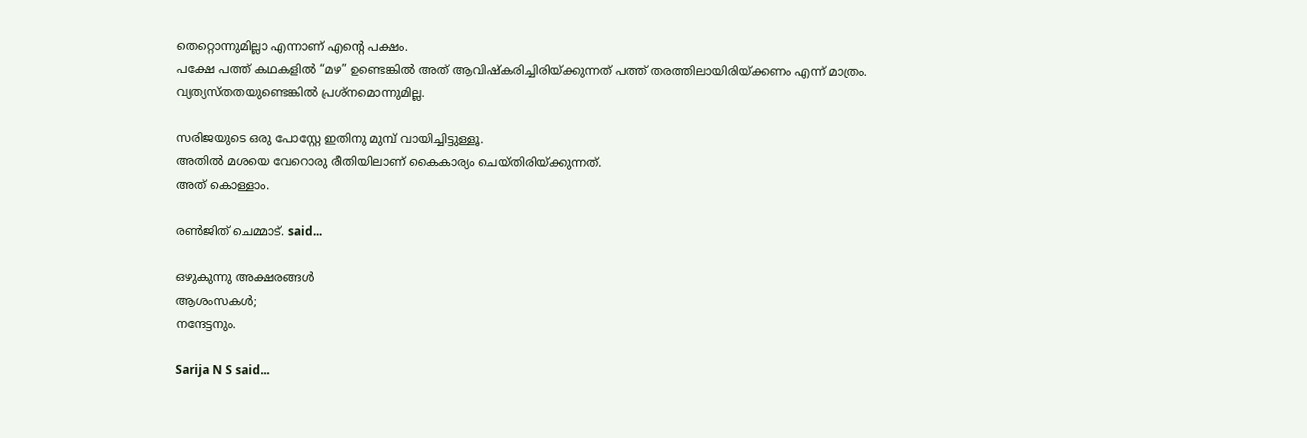തെറ്റൊന്നുമില്ലാ എന്നാണ് എന്റെ പക്ഷം.
പക്ഷേ പത്ത് കഥകളില്‍ “മഴ” ഉണ്ടെങ്കില്‍ അത് ആവിഷ്കരിച്ചിരിയ്ക്കുന്നത് പത്ത് തരത്തിലായിരിയ്ക്കണം എന്ന് മാത്രം.
വ്യത്യസ്തതയുണ്ടെങ്കില്‍ പ്രശ്നമൊന്നുമില്ല.

സരിജയുടെ ഒരു പോസ്റ്റേ ഇതിനു മുമ്പ് വായിച്ചിട്ടുള്ളൂ.
അതില്‍ മശയെ വേറൊരു രീതിയിലാണ് കൈകാര്യം ചെയ്തിരിയ്ക്കുന്നത്.
അത് കൊള്ളാം.

രണ്‍ജിത് ചെമ്മാട്. said...

ഒഴുകുന്നു അക്ഷരങ്ങള്‍
ആശംസകള്‍;
നന്ദേട്ടനും.

Sarija N S said...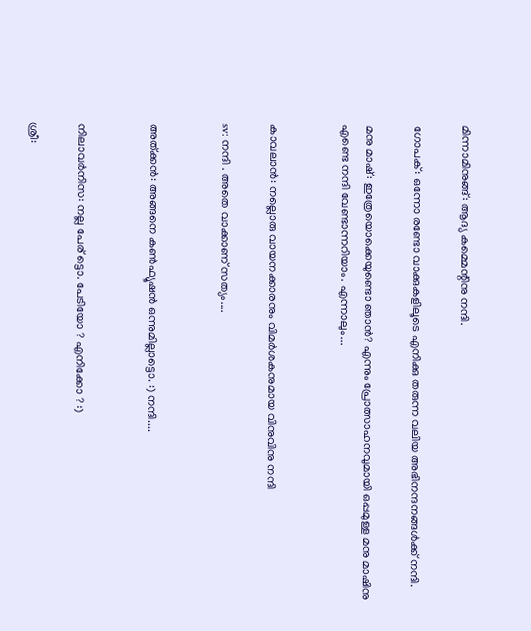മിന്നാമിനുങ്ങ്: ആദ്യ കമ്മെന്റിനു നന്ദി.

ഗോപക്: ഒന്നോ രണ്ടോ വാക്കുകളിലൂടെ എനിക്കു തരുന്ന വലിയ അഭിനന്ദനങ്ങള്‍ക്ക് നന്ദി.

മനു മാഷ്: ഇത്രേയൊക്കെയുണ്ടൊ ഞാന്‍? എന്നും പ്രോത്സാഹനവുമായി ഒപ്പമുള്ള മനു മാഷിനു എണ്ടെ നന്ദി വേണ്ടാന്നറിയാം. എന്നാലും...


കാവലാന്‍: നല്ലൊരു വായനക്കാരനും വിമര്‍ശകനുമായ വിനുവിനു നന്ദി

sv: നന്ദി . അതെ വാക്കാണ് സത്യം....


അത്ക്കന്‍: അങ്ങനെ കണ്‍ഫ്യൂഷന്‍ ഒന്നുമില്ലാട്ടൊ. :) നന്ദി....


നിലാവര്‍നിസ: നല്ല പേര് ട്ടൊ. പേടിയോ ? എനിക്കോ ? :)

ശ്രീ: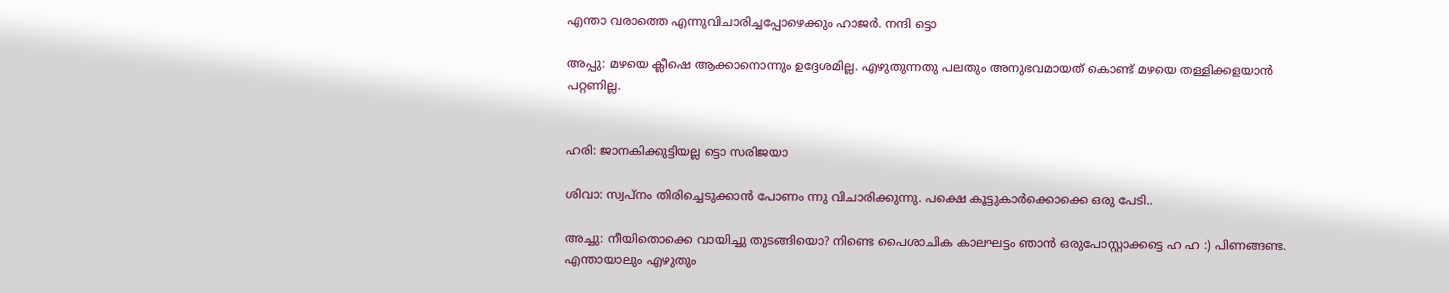എന്താ വരാത്തെ എന്നുവിചാരിച്ചപ്പോഴെക്കും ഹാജര്‍. നന്ദി ട്ടൊ

അപ്പു: മഴയെ ക്ലീഷെ ആക്കാനൊന്നും ഉദ്ദേശമില്ല. എഴുതുന്നതു പലതും അനുഭവമായത് കൊണ്ട് മഴയെ തള്ളിക്കളയാന്‍ പറ്റണില്ല.


ഹരി: ജാനകിക്കുട്ടിയല്ല ട്ടൊ സരിജയാ

ശിവാ: സ്വപ്നം തിരിച്ചെടുക്കാന്‍ പോണം ന്നു വിചാരിക്കുന്നു. പക്ഷെ കൂട്ടുകാര്‍ക്കൊക്കെ ഒരു പേടി..

അച്ചു: നീയിതൊക്കെ വായിച്ചു തുടങ്ങിയൊ? നിണ്ടെ പൈശാചിക കാലഘട്ടം ഞാന്‍ ഒരുപോസ്റ്റാക്കട്ടെ ഹ ഹ :) പിണങ്ങണ്ട. എന്തായാലും എഴുതും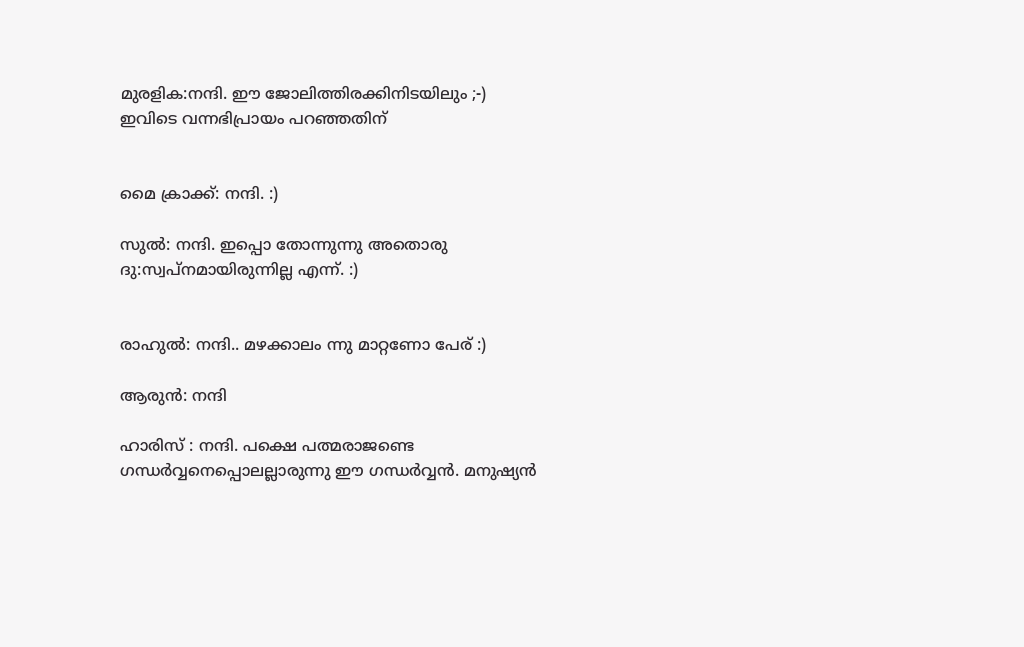മുരളിക:നന്ദി. ഈ ജോലിത്തിരക്കിനിടയിലും ;-) ഇവിടെ വന്നഭിപ്രായം പറഞ്ഞതിന്


മൈ ക്രാക്ക്: നന്ദി. :)

സുല്‍: നന്ദി. ഇപ്പൊ തോന്നുന്നു അതൊരു ദു:സ്വപ്നമായിരുന്നില്ല എന്ന്. :)


രാഹുല്‍: നന്ദി.. മഴക്കാലം ന്നു മാറ്റണോ പേര് :)

ആരുന്‍: നന്ദി

ഹാരിസ് : നന്ദി. പക്ഷെ പത്മരാജണ്ടെ ഗന്ധര്‍വ്വനെപ്പൊലല്ലാരുന്നു ഈ ഗന്ധര്‍വ്വന്‍. മനുഷ്യന്‍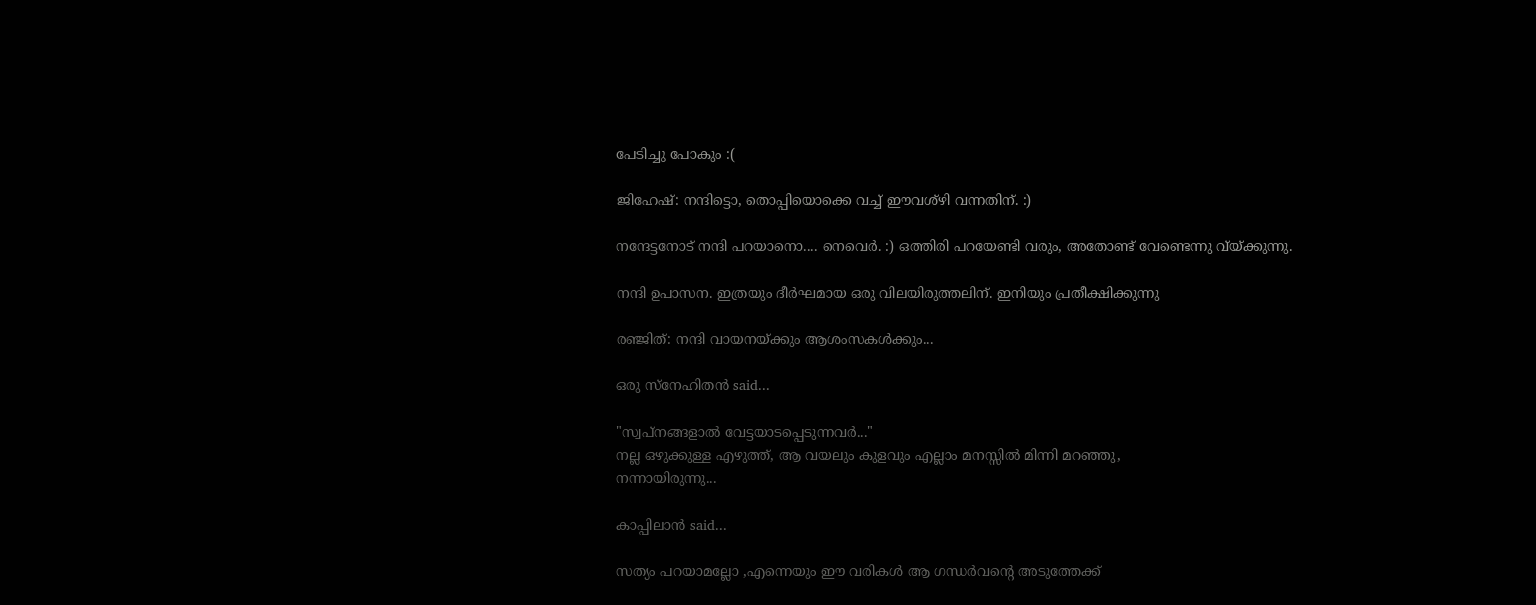പേടിച്ചു പോകും :(

ജിഹേഷ്: നന്ദിട്ടൊ, തൊപ്പിയൊക്കെ വച്ച് ഈവശ്ഴി വന്നതിന്. :)

നന്ദേട്ടനോട് നന്ദി പറയാനൊ.... നെവെര്‍. :) ഒത്തിരി പറയേണ്ടി വരും, അതോണ്ട് വേണ്ടെന്നു വ്യ്ക്കുന്നു.

നന്ദി ഉപാസന. ഇത്രയും ദീര്‍ഘമായ ഒരു വിലയിരുത്തലിന്. ഇനിയും പ്രതീക്ഷിക്കുന്നു

രഞ്ജിത്: നന്ദി വായനയ്ക്കും ആശംസകള്‍ക്കും...

ഒരു സ്നേഹിതന്‍ said...

"സ്വപ്നങ്ങളാല്‍ വേട്ടയാടപ്പെടുന്നവര്‍..."
നല്ല ഒഴുക്കുള്ള എഴുത്ത്, ആ വയലും കുളവും എല്ലാം മനസ്സില്‍ മിന്നി മറഞ്ഞു,
നന്നായിരുന്നു...

കാപ്പിലാന്‍ said...

സത്യം പറയാമല്ലോ ,എന്നെയും ഈ വരികള്‍ ആ ഗന്ധര്‍വന്റെ അടുത്തേക്ക്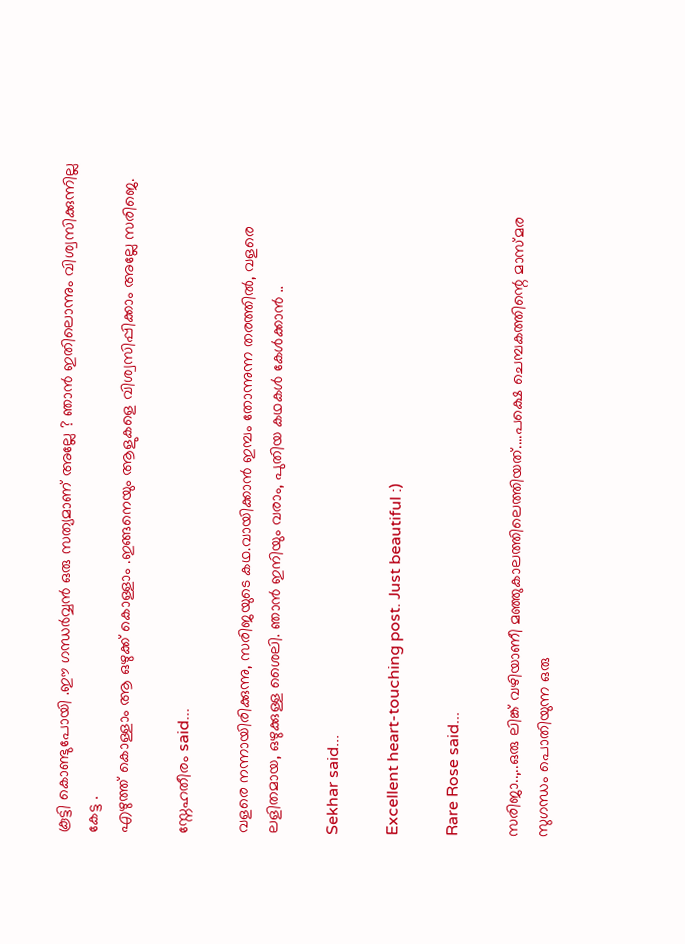കൂട്ടി കൊണ്ടുപോയി .ഈ ഗന്ധര്‍വ്വന്‍ ഒരു സത്യമാണ് അല്ലേ ? ഞാന്‍ ഇതിലൊന്നും വിശ്വസിക്കുന്നില്ല കേട്ട .
എഴുത്ത് കൊള്ളാം ആ ഒഴുക്ക് കൊള്ളാം .ഇങ്ങനെയും ആളുകളെ വിശ്വസിപ്പിക്കാം അല്ലേ സരിജെ.

സ്നേഹതീരം said...

വളരെ നന്നായിരിക്കുന്നു, സരിജയുടെ കഥ.വായിക്കാന്‍ ഇമ്പം തോന്നുന്ന തരത്തില്‍, വളരെ ലളിതമായ, ഒഴുക്കുള്ള ശൈലി. ഞാന്‍ ഇനിയും വരാം, പുതിയ കഥകള്‍ കേള്‍ക്കാന്‍ ..

Sekhar said...

Excellent heart-touching post. Just beautiful :)

Rare Rose said...

സരിജാ..,..ഒരു ലിങ്ക് വഴിയാണീ മഞ്ഞുകാലത്തിലെത്തിയത്....പക്ഷെ ചെമ്പകത്തിന്റെ മാസ്മര സുഗന്ധം പൊതിയുന്ന ഒരു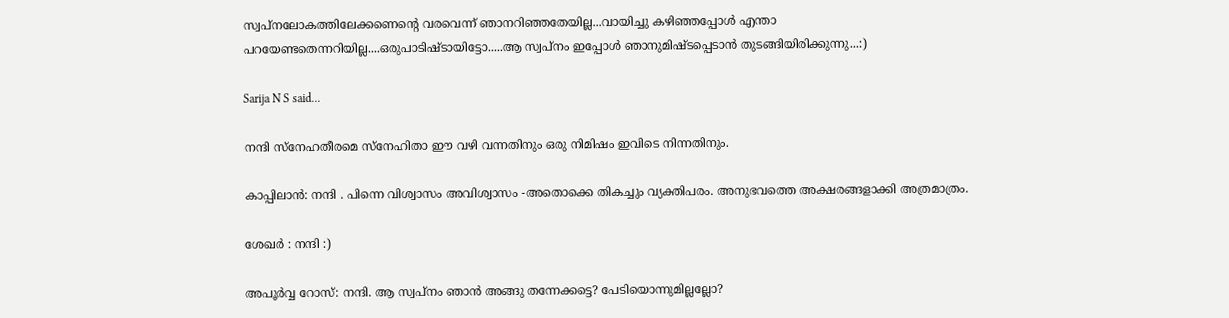സ്വപ്നലോകത്തിലേക്കണെന്റെ വരവെന്ന് ഞാനറിഞ്ഞതേയില്ല...വായിച്ചു കഴിഞ്ഞപ്പോള്‍ എന്താ പറയേണ്ടതെന്നറിയില്ല....ഒരുപാടിഷ്ടായിട്ടോ.....ആ സ്വപ്നം ഇപ്പോള്‍ ഞാനുമിഷ്ടപ്പെടാന്‍ തുടങ്ങിയിരിക്കുന്നു...:)

Sarija N S said...

നന്ദി സ്നേഹതീരമെ സ്നേഹിതാ ഈ വഴി വന്നതിനും ഒരു നിമിഷം ഇവിടെ നിന്നതിനും.

കാപ്പിലാന്‍: നന്ദി . പിന്നെ വിശ്വാസം അവിശ്വാസം -അതൊക്കെ തികച്ചും വ്യക്തിപരം. അനുഭവത്തെ അക്ഷരങ്ങളാക്കി അത്രമാത്രം.

ശേഖര്‍ : നന്ദി :)

അപൂര്‍വ്വ റോസ്: നന്ദി. ആ സ്വപ്നം ഞാന്‍ അങ്ങു തന്നേക്കട്ടെ? പേടിയൊന്നുമില്ലല്ലോ?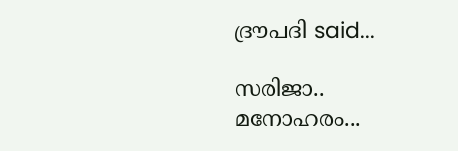ദ്രൗപദി said...

സരിജാ..
മനോഹരം...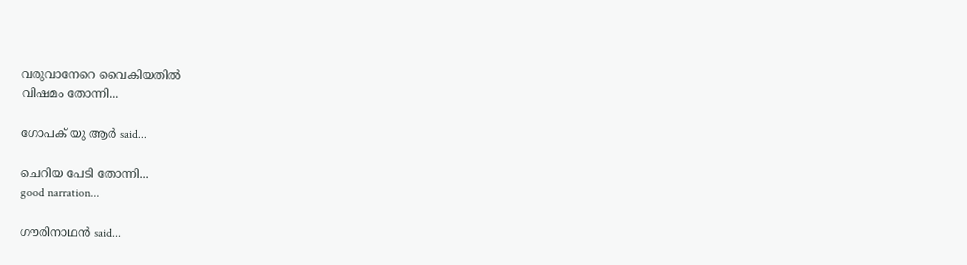വരുവാനേറെ വൈകിയതില്‍
വിഷമം തോന്നി...

ഗോപക്‌ യു ആര്‍ said...

ചെറിയ പേടി തോന്നി...
good narration...

ഗൗരിനാഥന്‍ said...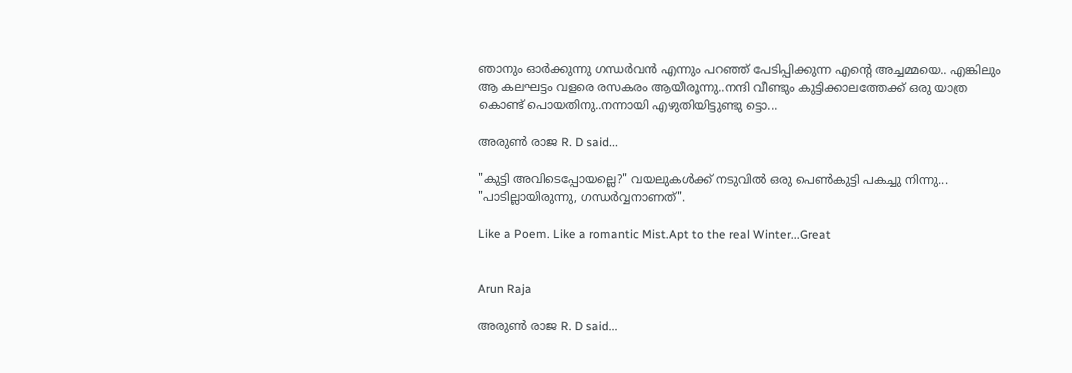ഞാനും ഓര്‍ക്കുന്നു ഗന്ധര്‍വന്‍ എന്നും പറഞ്ഞ് പേടിപ്പിക്കുന്ന എന്റെ അച്ചമ്മയെ.. എങ്കിലും ആ കലഘട്ടം വളരെ രസകരം ആയീരൂന്നു..നന്ദി വീണ്ടും കുട്ടിക്കാലത്തേക്ക് ഒരു യാത്ര കൊണ്ട് പൊയതിനു..നന്നായി എഴുതിയിട്ടുണ്ടു ട്ടൊ...

അരുണ്‍ രാജ R. D said...

"കുട്ടി അവിടെപ്പോയല്ലെ?" വയലുകള്‍ക്ക്‌ നടുവില്‍ ഒരു പെണ്‍കുട്ടി പകച്ചു നിന്നു... "പാടില്ലായിരുന്നു, ഗന്ധര്‍വ്വനാണത്‌".

Like a Poem. Like a romantic Mist.Apt to the real Winter...Great


Arun Raja

അരുണ്‍ രാജ R. D said...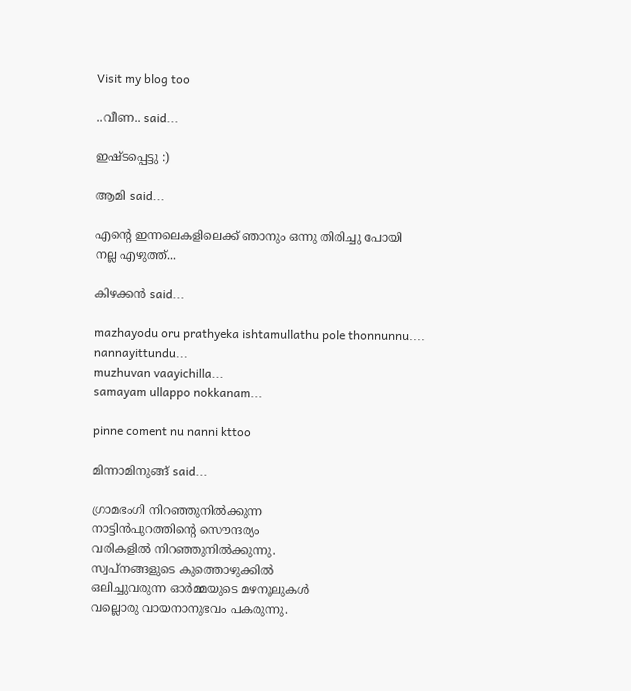Visit my blog too

..വീണ.. said...

ഇഷ്‌ടപ്പെട്ടു :)

ആമി said...

എന്റെ ഇന്നലെകളിലെക്ക് ഞാനും ഒന്നു തിരിച്ചു പോയി
നല്ല എഴുത്ത്...

കിഴക്കന്‍ said...

mazhayodu oru prathyeka ishtamullathu pole thonnunnu....
nannayittundu...
muzhuvan vaayichilla...
samayam ullappo nokkanam...

pinne coment nu nanni kttoo

മിന്നാമിനുങ്ങ്‌ said...

ഗ്രാമഭംഗി നിറഞ്ഞുനില്‍ക്കുന്ന
നാട്ടിന്‍പുറത്തിന്റെ സൌന്ദര്യം
വരികളില്‍ നിറഞ്ഞുനില്‍ക്കുന്നു.
സ്വപ്നങ്ങളുടെ കുത്തൊഴുക്കില്‍
ഒലിച്ചുവരുന്ന ഓര്‍മ്മയുടെ മഴനൂലുകള്‍
വല്ലൊരു വായനാനുഭവം പകരുന്നു.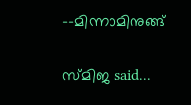--മിന്നാമിനുങ്ങ്

സ്മിജ said...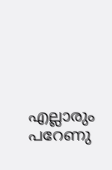എല്ലാരും പറേണു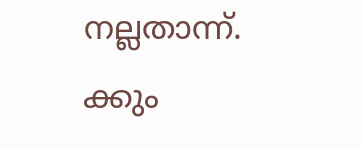നല്ലതാന്ന്. ക്കും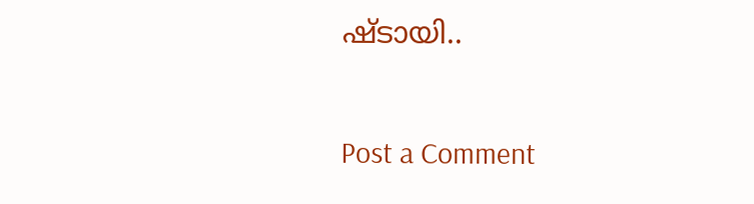ഷ്ടായി..

Post a Comment